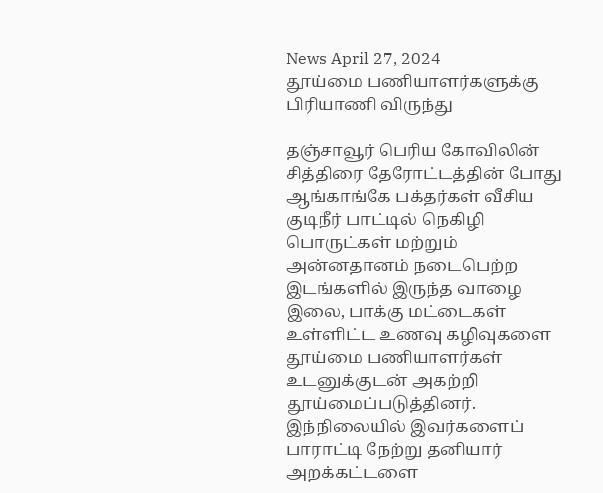News April 27, 2024
தூய்மை பணியாளர்களுக்கு பிரியாணி விருந்து

தஞ்சாவூர் பெரிய கோவிலின் சித்திரை தேரோட்டத்தின் போது ஆங்காங்கே பக்தர்கள் வீசிய குடிநீர் பாட்டில் நெகிழி பொருட்கள் மற்றும் அன்னதானம் நடைபெற்ற இடங்களில் இருந்த வாழை இலை, பாக்கு மட்டைகள் உள்ளிட்ட உணவு கழிவுகளை தூய்மை பணியாளர்கள் உடனுக்குடன் அகற்றி தூய்மைப்படுத்தினர். இந்நிலையில் இவர்களைப் பாராட்டி நேற்று தனியார் அறக்கட்டளை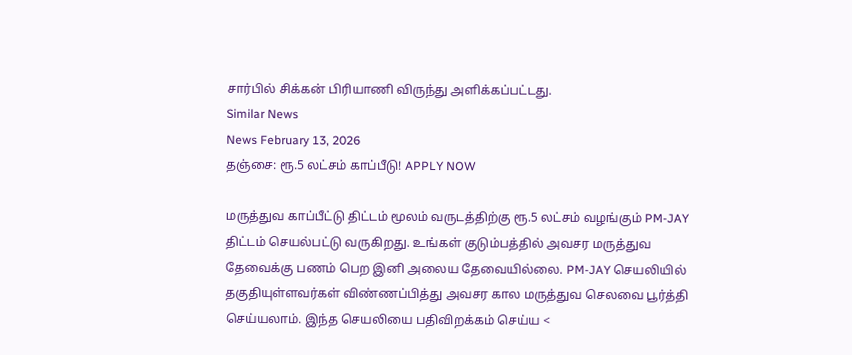சார்பில் சிக்கன் பிரியாணி விருந்து அளிக்கப்பட்டது.
Similar News
News February 13, 2026
தஞ்சை: ரூ.5 லட்சம் காப்பீடு! APPLY NOW

மருத்துவ காப்பீட்டு திட்டம் மூலம் வருடத்திற்கு ரூ.5 லட்சம் வழங்கும் PM-JAY திட்டம் செயல்பட்டு வருகிறது. உங்கள் குடும்பத்தில் அவசர மருத்துவ தேவைக்கு பணம் பெற இனி அலைய தேவையில்லை. PM-JAY செயலியில் தகுதியுள்ளவர்கள் விண்ணப்பித்து அவசர கால மருத்துவ செலவை பூர்த்தி செய்யலாம். இந்த செயலியை பதிவிறக்கம் செய்ய <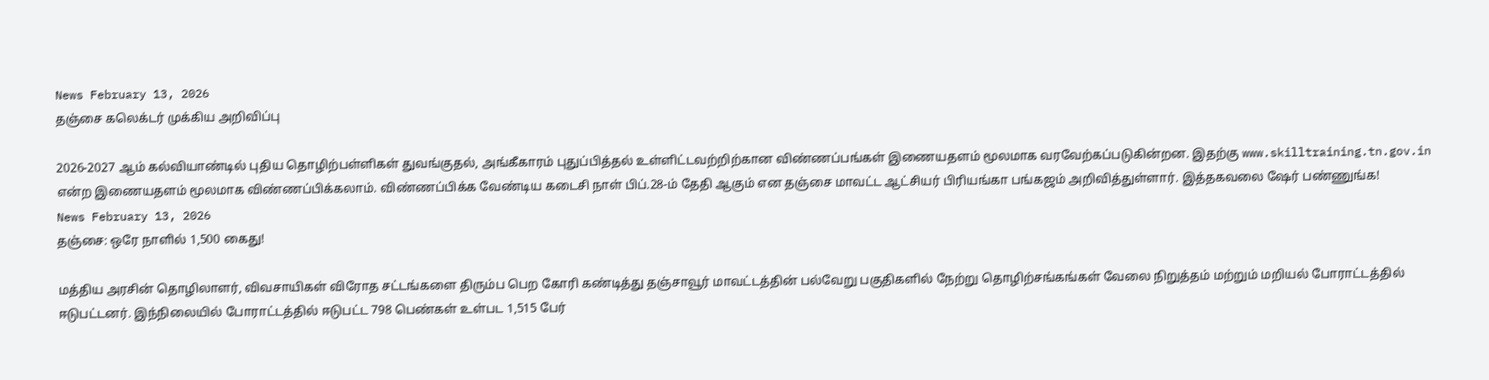News February 13, 2026
தஞ்சை கலெக்டர் முக்கிய அறிவிப்பு

2026-2027 ஆம் கல்வியாண்டில் புதிய தொழிற்பள்ளிகள் துவங்குதல், அங்கீகாரம் புதுப்பித்தல் உள்ளிட்டவற்றிற்கான விண்ணப்பங்கள் இணையதளம் மூலமாக வரவேற்கப்படுகின்றன. இதற்கு www.skilltraining.tn.gov.in என்ற இணையதளம் மூலமாக விண்ணப்பிக்கலாம். விண்ணப்பிக்க வேண்டிய கடைசி நாள் பிப்.28-ம் தேதி ஆகும் என தஞ்சை மாவட்ட ஆட்சியர் பிரியங்கா பங்கஜம் அறிவித்துள்ளார். இத்தகவலை ஷேர் பண்ணுங்க!
News February 13, 2026
தஞ்சை: ஒரே நாளில் 1,500 கைது!

மத்திய அரசின் தொழிலாளர், விவசாயிகள் விரோத சட்டங்களை திரும்ப பெற கோரி கண்டித்து தஞ்சாவூர் மாவட்டத்தின் பல்வேறு பகுதிகளில் நேற்று தொழிற்சங்கங்கள் வேலை நிறுத்தம் மற்றும் மறியல் போராட்டத்தில் ஈடுபட்டனர். இந்நிலையில் போராட்டத்தில் ஈடுபட்ட 798 பெண்கள் உள்பட 1,515 பேர்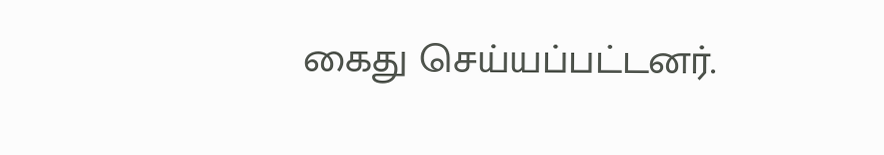கைது செய்யப்பட்டனர்.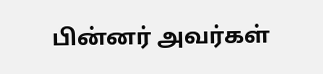பின்னர் அவர்கள்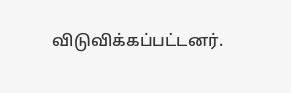விடுவிக்கப்பட்டனர்.